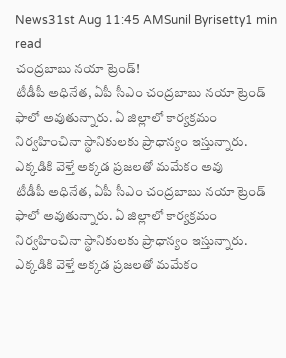News31st Aug 11:45 AMSunil Byrisetty1 min read
చంద్రబాబు నయా ట్రెండ్!
టీడీపీ అధినేత, ఏపీ సీఎం చంద్రబాబు నయా ట్రెండ్ ఫాలో అవుతున్నారు. ఏ జిల్లాలో కార్యక్రమం నిర్వహించినా స్థానికులకు ప్రాధాన్యం ఇస్తున్నారు. ఎక్కడికి వెళ్తే అక్కడ ప్రజలతో మమేకం అవు
టీడీపీ అధినేత, ఏపీ సీఎం చంద్రబాబు నయా ట్రెండ్ ఫాలో అవుతున్నారు. ఏ జిల్లాలో కార్యక్రమం నిర్వహించినా స్థానికులకు ప్రాధాన్యం ఇస్తున్నారు.
ఎక్కడికి వెళ్తే అక్కడ ప్రజలతో మమేకం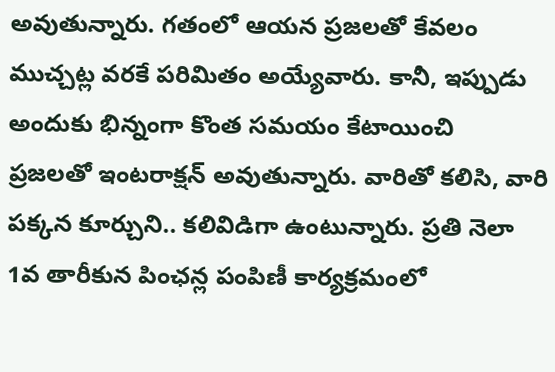అవుతున్నారు. గతంలో ఆయన ప్రజలతో కేవలం ముచ్చట్ల వరకే పరిమితం అయ్యేవారు. కానీ, ఇప్పుడు అందుకు భిన్నంగా కొంత సమయం కేటాయించి
ప్రజలతో ఇంటరాక్షన్ అవుతున్నారు. వారితో కలిసి, వారి పక్కన కూర్చుని.. కలివిడిగా ఉంటున్నారు. ప్రతి నెలా 1వ తారీకున పింఛన్ల పంపిణీ కార్యక్రమంలో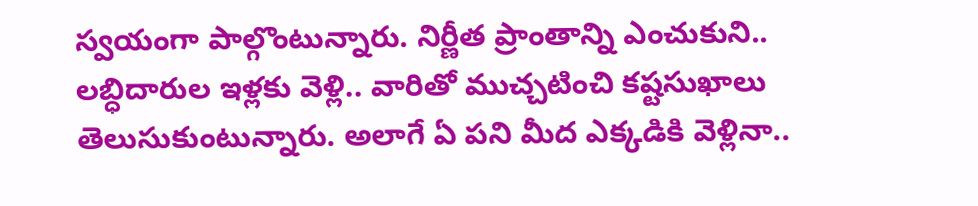స్వయంగా పాల్గొంటున్నారు. నిర్ణీత ప్రాంతాన్ని ఎంచుకుని.. లబ్ధిదారుల ఇళ్లకు వెళ్లి.. వారితో ముచ్చటించి కష్టసుఖాలు తెలుసుకుంటున్నారు. అలాగే ఏ పని మీద ఎక్కడికి వెళ్లినా..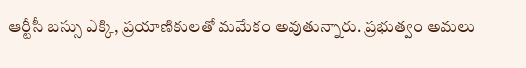ఆర్టీసీ బస్సు ఎక్కి, ప్రయాణికులతో మమేకం అవుతున్నారు. ప్రభుత్వం అమలు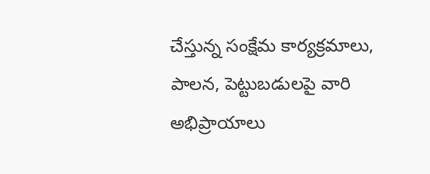చేస్తున్న సంక్షేమ కార్యక్రమాలు, పాలన, పెట్టుబడులపై వారి అభిప్రాయాలు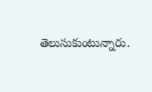తెలుసుకుంటున్నారు.